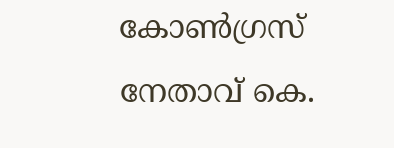കോണ്‍ഗ്രസ് നേതാവ് കെ.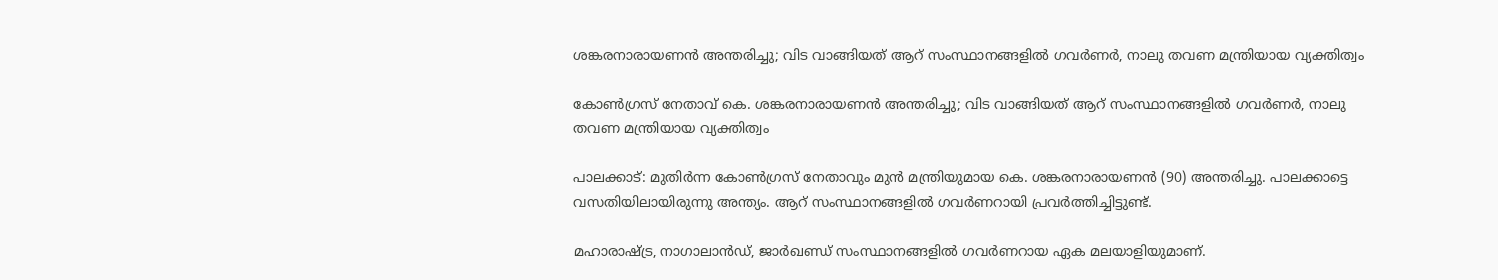ശങ്കരനാരായണന്‍ അന്തരിച്ചു; വിട വാങ്ങിയത് ആറ് സംസ്ഥാനങ്ങളില്‍ ഗവര്‍ണര്‍, നാലു തവണ മന്ത്രിയായ വ്യക്തിത്വം

കോണ്‍ഗ്രസ് നേതാവ് കെ. ശങ്കരനാരായണന്‍ അന്തരിച്ചു; വിട വാങ്ങിയത് ആറ് സംസ്ഥാനങ്ങളില്‍ ഗവര്‍ണര്‍, നാലു തവണ മന്ത്രിയായ വ്യക്തിത്വം

പാലക്കാട്: മുതിര്‍ന്ന കോണ്‍ഗ്രസ് നേതാവും മുന്‍ മന്ത്രിയുമായ കെ. ശങ്കരനാരായണന്‍ (90) അന്തരിച്ചു. പാലക്കാട്ടെ വസതിയിലായിരുന്നു അന്ത്യം. ആറ് സംസ്ഥാനങ്ങളില്‍ ഗവര്‍ണറായി പ്രവര്‍ത്തിച്ചിട്ടുണ്ട്.

മഹാരാഷ്ട്ര, നാഗാലാന്‍ഡ്, ജാര്‍ഖണ്ഡ് സംസ്ഥാനങ്ങളില്‍ ഗവര്‍ണറായ ഏക മലയാളിയുമാണ്.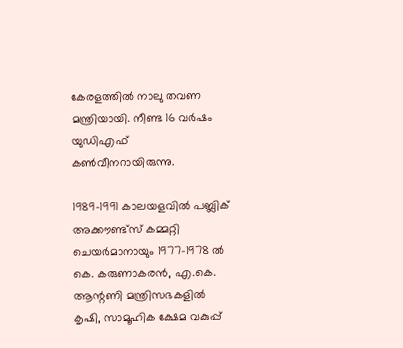കേരളത്തില്‍ നാലു തവണ മന്ത്രിയായി. നീണ്ട 16 വര്‍ഷം യുഡിഎഫ് കണ്‍വീനറായിരുന്നു.

1989-1991 കാലയളവില്‍ പബ്ലിക് അക്കൗണ്ട്‌സ് കമ്മറ്റി ചെയര്‍മാനായും 1977-1978 ല്‍ കെ. കരുണാകരന്‍, എ.കെ. ആന്റണി മന്ത്രിസഭകളില്‍ കൃഷി, സാമൂഹിക ക്ഷേമ വകുപ്പ്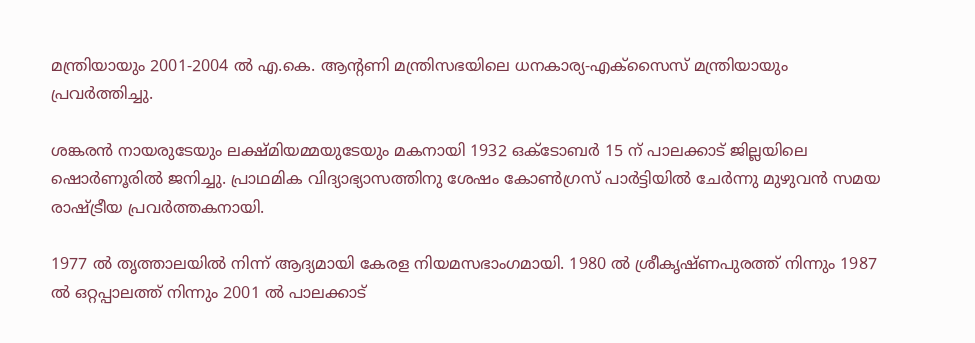മന്ത്രിയായും 2001-2004 ല്‍ എ.കെ. ആന്റണി മന്ത്രിസഭയിലെ ധനകാര്യ-എക്‌സൈസ് മന്ത്രിയായും പ്രവര്‍ത്തിച്ചു.

ശങ്കരന്‍ നായരുടേയും ലക്ഷ്മിയമ്മയുടേയും മകനായി 1932 ഒക്ടോബര്‍ 15 ന് പാലക്കാട് ജില്ലയിലെ ഷൊര്‍ണൂരില്‍ ജനിച്ചു. പ്രാഥമിക വിദ്യാഭ്യാസത്തിനു ശേഷം കോണ്‍ഗ്രസ് പാര്‍ട്ടിയില്‍ ചേര്‍ന്നു മുഴുവന്‍ സമയ രാഷ്ട്രീയ പ്രവര്‍ത്തകനായി.

1977 ല്‍ തൃത്താലയില്‍ നിന്ന് ആദ്യമായി കേരള നിയമസഭാംഗമായി. 1980 ല്‍ ശ്രീകൃഷ്ണപുരത്ത് നിന്നും 1987 ല്‍ ഒറ്റപ്പാലത്ത് നിന്നും 2001 ല്‍ പാലക്കാട്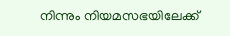നിന്നും നിയമസഭയിലേക്ക്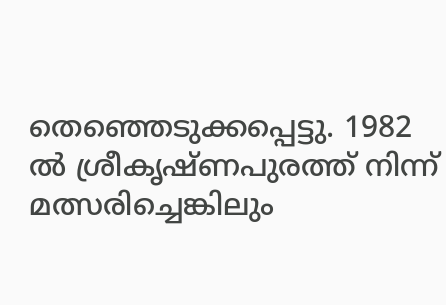തെഞ്ഞെടുക്കപ്പെട്ടു. 1982 ല്‍ ശ്രീകൃഷ്ണപുരത്ത് നിന്ന് മത്സരിച്ചെങ്കിലും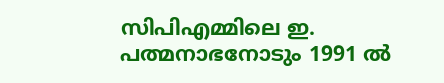സിപിഎമ്മിലെ ഇ. പത്മനാഭനോടും 1991 ല്‍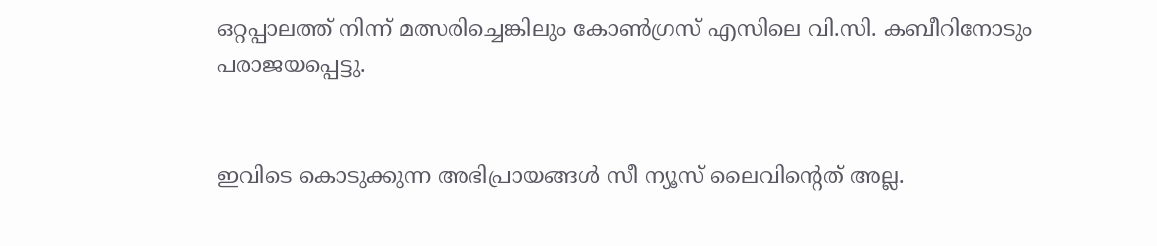ഒറ്റപ്പാലത്ത് നിന്ന് മത്സരിച്ചെങ്കിലും കോണ്‍ഗ്രസ് എസിലെ വി.സി. കബീറിനോടും പരാജയപ്പെട്ടു.


ഇവിടെ കൊടുക്കുന്ന അഭിപ്രായങ്ങള്‍ സീ ന്യൂസ് ലൈവിന്റെത് അല്ല.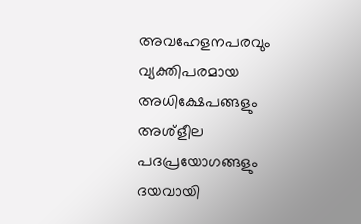അവഹേളനപരവും വ്യക്തിപരമായ അധിക്ഷേപങ്ങളും അശ്‌ളീല പദപ്രയോഗങ്ങളും ദയവായി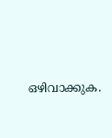ഒഴിവാക്കുക.